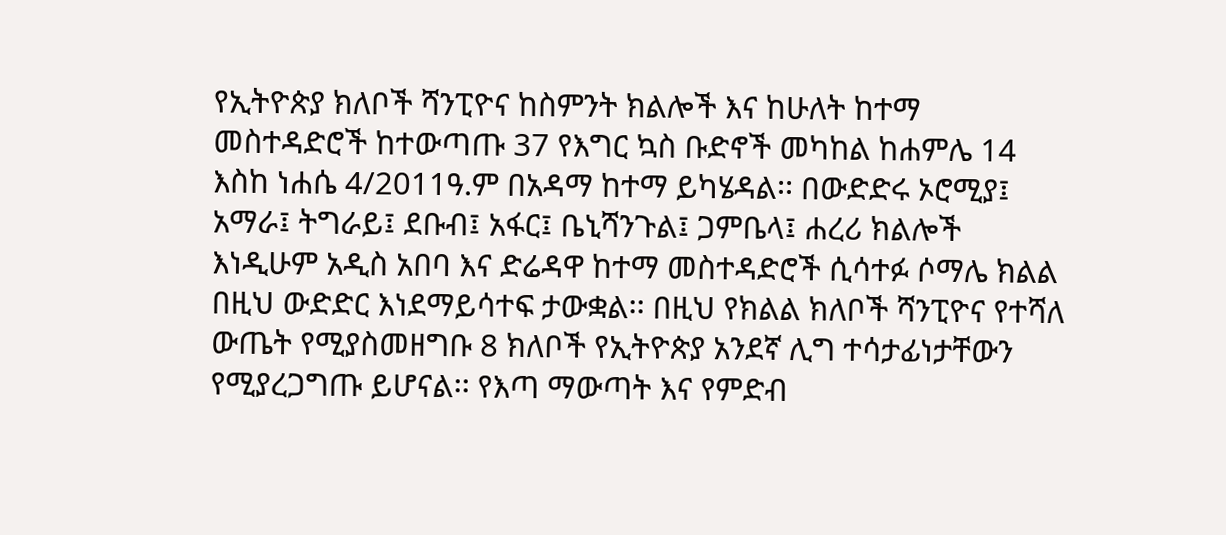የኢትዮጵያ ክለቦች ሻንፒዮና ከስምንት ክልሎች እና ከሁለት ከተማ መስተዳድሮች ከተውጣጡ 37 የእግር ኳስ ቡድኖች መካከል ከሐምሌ 14 እስከ ነሐሴ 4/2011ዓ.ም በአዳማ ከተማ ይካሄዳል፡፡ በውድድሩ ኦሮሚያ፤ አማራ፤ ትግራይ፤ ደቡብ፤ አፋር፤ ቤኒሻንጉል፤ ጋምቤላ፤ ሐረሪ ክልሎች እነዲሁም አዲስ አበባ እና ድሬዳዋ ከተማ መስተዳድሮች ሲሳተፉ ሶማሌ ክልል በዚህ ውድድር እነደማይሳተፍ ታውቋል፡፡ በዚህ የክልል ክለቦች ሻንፒዮና የተሻለ ውጤት የሚያስመዘግቡ 8 ክለቦች የኢትዮጵያ አንደኛ ሊግ ተሳታፊነታቸውን የሚያረጋግጡ ይሆናል፡፡ የእጣ ማውጣት እና የምድብ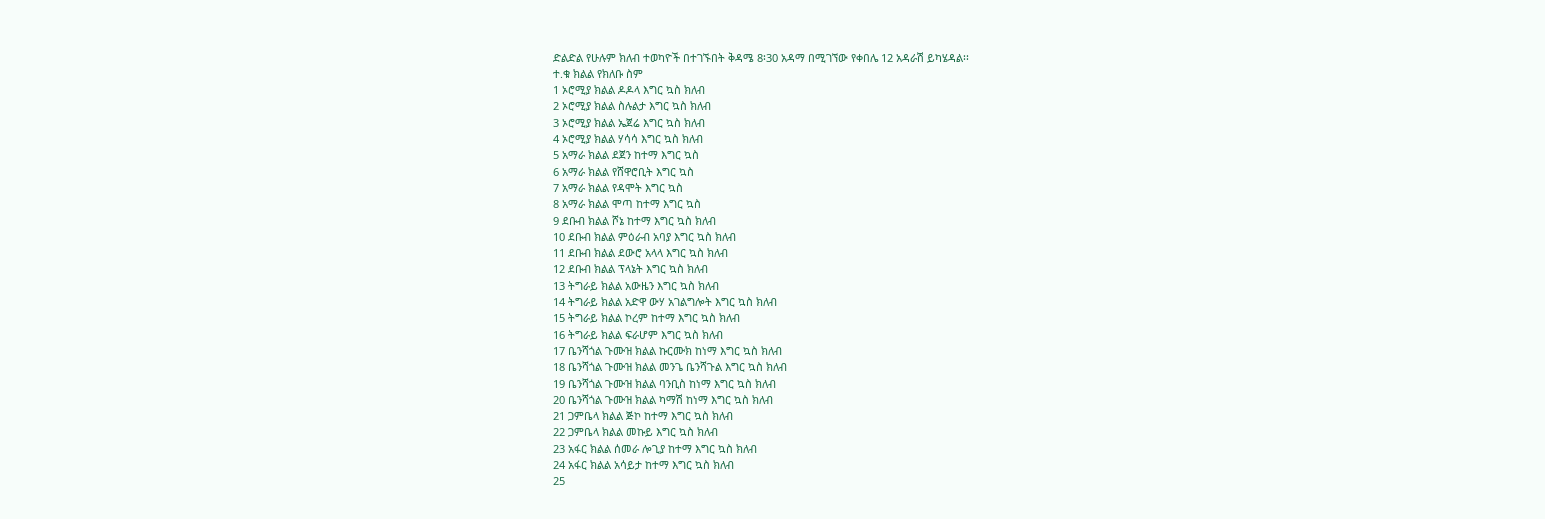ድልድል የሁሉም ክለብ ተወካዮች በተገኙበት ቅዳሜ 8፡30 አዳማ በሚገኘው የቀበሌ 12 አዳራሽ ይካሄዳል፡፡
ተ.ቁ ክልል የክለቡ ስም
1 ኦሮሚያ ክልል ዶዶላ እግር ኳስ ክለብ
2 ኦሮሚያ ክልል ስሉልታ እግር ኳስ ክለብ
3 ኦሮሚያ ክልል ኤጀሬ እግር ኳስ ክለብ
4 ኦሮሚያ ክልል ሃሳሳ እግር ኳስ ክለብ
5 አማራ ክልል ደጀን ከተማ እግር ኳስ
6 አማራ ክልል የሸዋሮቢት እግር ኳስ
7 አማራ ክልል የዳሞት እግር ኳስ
8 አማራ ክልል ሞጣ ከተማ እግር ኳስ
9 ደቡብ ክልል ሾኔ ከተማ እግር ኳስ ክለብ
10 ደቡብ ክልል ምዕራብ አባያ እግር ኳስ ክለብ
11 ደቡብ ክልል ደውሮ አላላ እግር ኳስ ክለብ
12 ደቡብ ክልል ፕላኔት እግር ኳስ ክለብ
13 ትግራይ ክልል አውዜን እግር ኳስ ክለብ
14 ትግራይ ክልል አድዋ ውሃ አገልግሎት እግር ኳስ ክለብ
15 ትግራይ ክልል ኮረም ከተማ እግር ኳስ ክለብ
16 ትግራይ ክልል ፍራሆም እግር ኳስ ክለብ
17 ቤንሻጎል ጉሙዝ ክልል ኩርሙክ ከነማ እግር ኳስ ክለብ
18 ቤንሻጎል ጉሙዝ ክልል መንጌ ቤንሻጉል እግር ኳስ ክለብ
19 ቤንሻጎል ጉሙዝ ክልል ባንቢስ ከነማ እግር ኳስ ክለብ
20 ቤንሻጎል ጉሙዝ ክልል ካማሽ ከነማ እግር ኳስ ክለብ
21 ጋምቤላ ክልል ጅኮ ከተማ እግር ኳስ ክለብ
22 ጋምቤላ ክልል መኩይ እግር ኳስ ክለብ
23 አፋር ክልል ሰመራ ሎጊያ ከተማ እግር ኳስ ክለብ
24 አፋር ክልል አሳይታ ከተማ እግር ኳስ ክለብ
25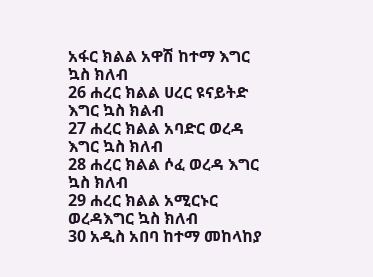አፋር ክልል አዋሽ ከተማ እግር ኳስ ክለብ
26 ሐረር ክልል ሀረር ዩናይትድ እግር ኳስ ክልብ
27 ሐረር ክልል አባድር ወረዳ እግር ኳስ ክለብ
28 ሐረር ክልል ሶፈ ወረዳ እግር ኳስ ክለብ
29 ሐረር ክልል አሚርኑር ወረዳእግር ኳስ ክለብ
30 አዲስ አበባ ከተማ መከላከያ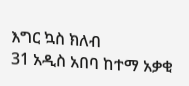እግር ኳስ ክለብ
31 አዲስ አበባ ከተማ አቃቂ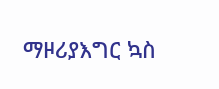ማዞሪያእግር ኳስ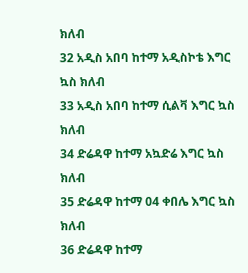ክለብ
32 አዲስ አበባ ከተማ አዲስኮቴ እግር ኳስ ክለብ
33 አዲስ አበባ ከተማ ሲልቫ እግር ኳስ ክለብ
34 ድሬዳዋ ከተማ አኳድሬ እግር ኳስ ክለብ
35 ድሬዳዋ ከተማ 04 ቀበሌ እግር ኳስ ክለብ
36 ድሬዳዋ ከተማ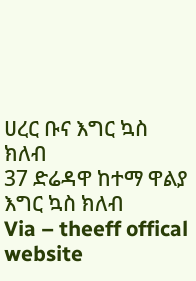ሀረር ቡና እግር ኳስ ክለብ
37 ድሬዳዋ ከተማ ዋልያ እግር ኳስ ክለብ
Via – theeff offical website